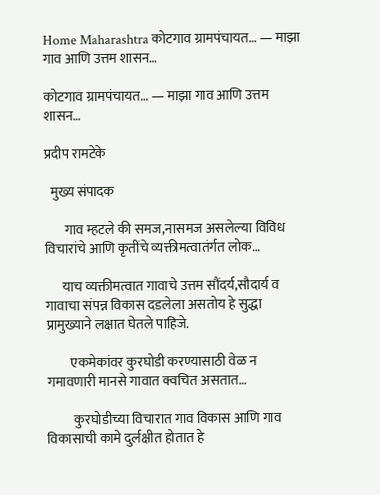Home Maharashtra कोटगाव ग्रामपंचायत… — माझा गाव आणि उत्तम शासन…

कोटगाव ग्रामपंचायत… — माझा गाव आणि उत्तम शासन…

प्रदीप रामटेके

  मुख्य संपादक

       गाव म्हटले की समज,नासमज असलेल्या विविध विचारांचे आणि कृतींचे व्यक्तीमत्वातंर्गत लोक…

      याच व्यक्तीमत्वात गावाचे उत्तम सौंदर्य,सौदार्य व गावाचा संपन्न विकास दडलेला असतोय हे सुद्धा प्रामुख्याने लक्षात घेतले पाहिजे.

         एकमेकांवर कुरघोडी करण्यासाठी वेळ न गमावणारी मानसे गावात क्वचित असतात…

          कुरघोडीच्या विचारात गाव विकास आणि गाव विकासाची कामे दुर्लक्षीत होतात हे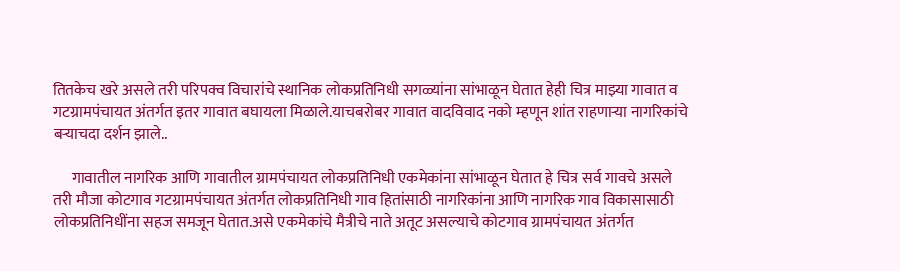तितकेच खरे असले तरी परिपक्व विचारांचे स्थानिक लोकप्रतिनिधी सगळ्यांना सांभाळून घेतात हेही चित्र माझ्या गावात व गटग्रामपंचायत अंतर्गत इतर गावात बघायला मिळाले.याचबरोबर गावात वादविवाद नको म्हणून शांत राहणाऱ्या नागरिकांचे बऱ्याचदा दर्शन झाले..

      गावातील नागरिक आणि गावातील ग्रामपंचायत लोकप्रतिनिधी एकमेकांना सांभाळून घेतात हे चित्र सर्व गावचे असले तरी मौजा कोटगाव गटग्रामपंचायत अंतर्गत लोकप्रतिनिधी गाव हितांसाठी नागरिकांना आणि नागरिक गाव विकासासाठी लोकप्रतिनिधींना सहज समजून घेतात.असे एकमेकांचे मैत्रीचे नाते अतूट असल्याचे कोटगाव ग्रामपंचायत अंतर्गत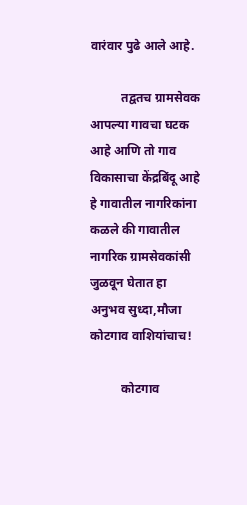वारंवार पुढे आले आहे.

          तद्वतच ग्रामसेवक आपल्या गावचा घटक आहे आणि तो गाव विकासाचा केंद्रबिंदू आहे हे गावातील नागरिकांना कळले की गावातील नागरिक ग्रामसेवकांसी जुळवून घेतात हा अनुभव सुध्दा,मौजा कोटगाव वाशियांचाच!

          कोटगाव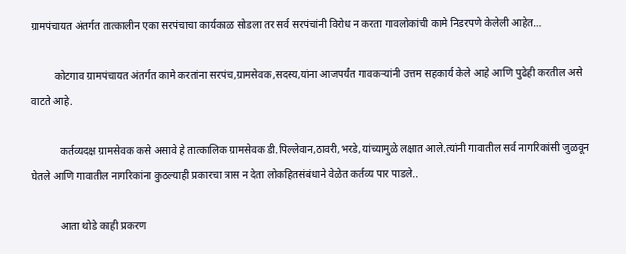ग्रामपंचायत अंतर्गत तात्कालीन एका सरपंचाचा कार्यकाळ सोडला तर सर्व सरपंचांनी विरोध न करता गावलोकांची कामे निडरपणे केलेली आहेत…

         कोटगाव ग्रामपंचायत अंतर्गत कामे करतांना सरपंच,ग्रामसेवक,सदस्य,यांना आजपर्यंत गावकऱ्यांनी उत्तम सहकार्य केले आहे आणि पुढेही करतील असे वाटते आहे.

           कर्तव्यदक्ष ग्रामसेवक कसे असावे हे तात्कालिक ग्रामसेवक डी.पिल्लेवान,ठावरी,भरडे,यांच्यामुळे लक्षात आले.त्यांनी गावातील सर्व नागरिकांसी जुळवून घेतले आणि गावातील नागरिकांना कुठल्याही प्रकारचा त्रास न देता लोकहितसंबंधाने वेळेत कर्तव्य पार पाडले..

           आता थोडे काही प्रकरण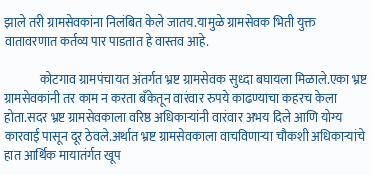झाले तरी ग्रामसेवकांना निलंबित केले जातय.यामुळे ग्रामसेवक भिती युक्त वातावरणात कर्तव्य पार पाडतात हे वास्तव आहे.

              कोटगाव ग्रामपंचायत अंतर्गत भ्रष्ट ग्रामसेवक सुध्दा बघायला मिळाले.एका भ्रष्ट ग्रामसेवकांनी तर काम न करता बॅंकेतून वारंवार रुपये काढण्याचा कहरच केला होता.सदर भ्रष्ट ग्रामसेवकाला वरिष्ठ अधिकाऱ्यांनी वारंवार अभय दिले आणि योग्य कारवाई पासून दूर ठेवले.अर्थात भ्रष्ट ग्रामसेवकाला वाचविणाऱ्या चौकशी अधिकाऱ्यांचे हात आर्थिक मायातंर्गत खूप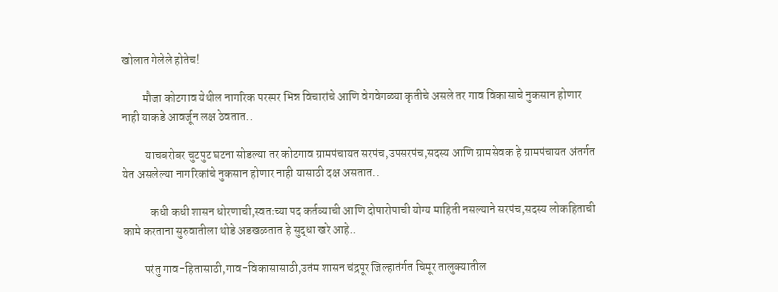खोलात गेलेले होतेच!

         मौजा कोटगाव येथील नागरिक परस्पर भिन्न विचारांचे आणि वेगवेगळ्या कृतीचे असले तर गाव विकासाचे नुकसान होणार नाही याकडे आवर्जून लक्ष ठेवतात..

          याचबरोबर चुटपुट घटना सोडल्या तर कोटगाव ग्रामपंचायत सरपंच,उपसरपंच,सदस्य आणि ग्रामसेवक हे ग्रामपंचायत अंतर्गत येत असलेल्या नागरिकांचे नुकसान होणार नाही यासाठी दक्ष असतात..

            कधी कधी शासन धोरणाची,स्वतःच्या पद कर्तव्याची आणि दोषारोपाची योग्य माहिती नसल्याने सरपंच,सदस्य लोकहिताची कामे करताना सुरुवातीला थोडे अडखळतात हे सुद्धा खरे आहे..

         परंतु गाव-हितासाठी,गाव-विकासासाठी,उतंम शासन चंद्रपूर जिल्हातंर्गत चिमूर तालुक्यातील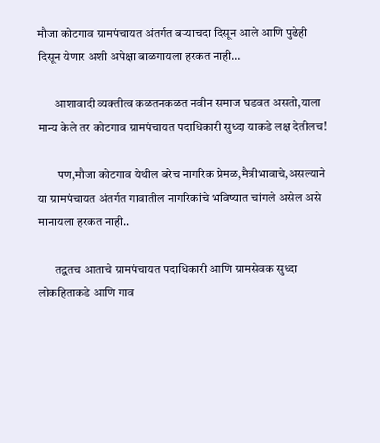मौजा कोटगाव ग्रामपंचायत अंतर्गत बऱ्याचदा दिसून आले आणि पुढेही दिसून येणार अशी अपेक्षा बाळगायला हरकत नाही…

       आशावादी व्यक्तीत्व कळतनकळत नवीन समाज घडवत असतो,याला मान्य केले तर कोटगाव ग्रामपंचायत पदाधिकारी सुध्दा याकडे लक्ष देतीलच!

        पण,मौजा कोटगाव येथील बरेच नागरिक प्रेमळ,मैत्रीभावाचे,असल्याने या ग्रामपंचायत अंतर्गत गावातील नागरिकांचे भविष्यात चांगले असेल असे मानायला हरकत नाही..

       तद्वतच आताचे ग्रामपंचायत पदाधिकारी आणि ग्रामसेवक सुध्दा लोकहिताकडे आणि गाव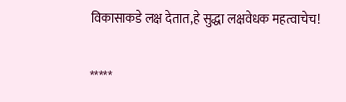विकासाकडे लक्ष देतात,हे सुद्धा लक्षवेधक महत्वाचेच!

*****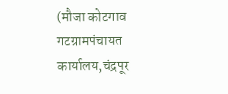(मौजा कोटगाव गटग्रामपंचायत कार्यालय,चंद्रपूर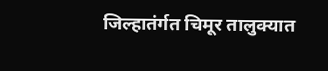जिल्हातंर्गत चिमूर तालुक्यात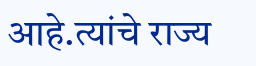आहे.त्यांचे राज्य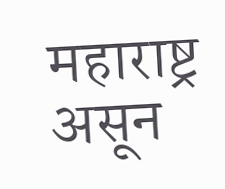महाराष्ट्र असून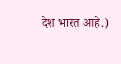देश भारत आहे.)